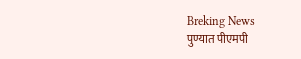Breking News
पुण्यात पीएमपी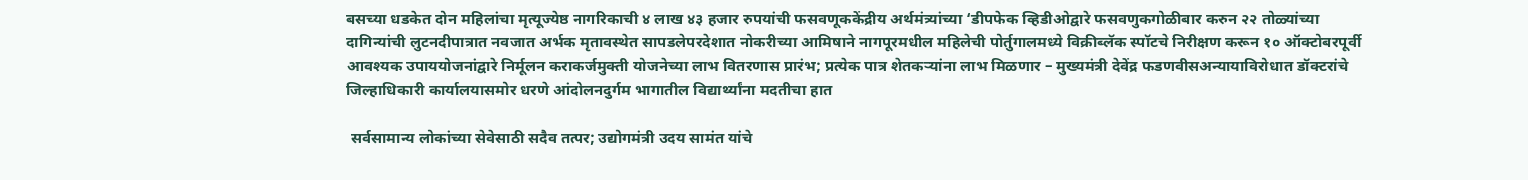बसच्या धडकेत दोन महिलांचा मृत्यूज्येष्ठ नागरिकाची ४ लाख ४३ हजार रुपयांची फसवणूककेंद्रीय अर्थमंत्र्यांच्या ‘डीपफेक व्हिडीओद्वारे फसवणुकगोळीबार करुन २२ तोळ्यांच्या दागिन्यांची लुटनदीपात्रात नवजात अर्भक मृतावस्थेत सापडलेपरदेशात नोकरीच्या आमिषाने नागपूरमधील महिलेची पोर्तुगालमध्ये विक्रीब्लॅक स्पॉटचे निरीक्षण करून १० ऑक्टोबरपूर्वी आवश्यक उपाययोजनांद्वारे निर्मूलन कराकर्जमुक्ती योजनेच्या लाभ वितरणास प्रारंभ; प्रत्येक पात्र शेतकऱ्यांना लाभ मिळणार – मुख्यमंत्री देवेंद्र फडणवीसअन्यायाविरोधात डॉक्टरांचे जिल्हाधिकारी कार्यालयासमोर धरणे आंदोलनदुर्गम भागातील विद्यार्थ्यांना मदतीचा हात

 सर्वसामान्य लोकांच्या सेवेसाठी सदैव तत्पर; उद्योगमंत्री उदय सामंत यांचे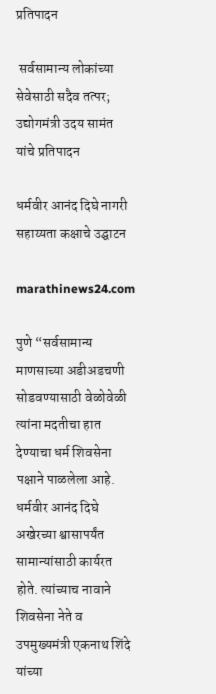प्रतिपादन

 सर्वसामान्य लोकांच्या सेवेसाठी सदैव तत्पर; उद्योगमंत्री उदय सामंत यांचे प्रतिपादन

धर्मवीर आनंद दिघे नागरी सहाय्यता कक्षाचे उद्घाटन

marathinews24.com

पुणे “सर्वसामान्य माणसाच्या अडीअडचणी सोडवण्यासाठी वेळोवेळी त्यांना मदतीचा हात देण्याचा धर्म शिवसेना पक्षाने पाळलेला आहे. धर्मवीर आनंद दिघे अखेरच्या श्वासापर्यंत सामान्यांसाठी कार्यरत होते. त्यांच्याच नावाने शिवसेना नेते व उपमुख्यमंत्री एकनाथ शिंदे यांच्या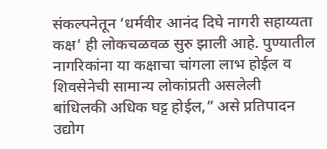संकल्पनेतून ‘धर्मवीर आनंद दिघे नागरी सहाय्यता कक्ष’ ही लोकचळवळ सुरु झाली आहे. पुण्यातील नागरिकांना या कक्षाचा चांगला लाभ होईल व शिवसेनेची सामान्य लोकांप्रती असलेली बांधिलकी अधिक घट्ट होईल,” असे प्रतिपादन उद्योग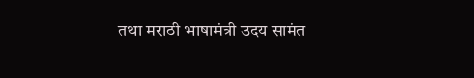तथा मराठी भाषामंत्री उदय सामंत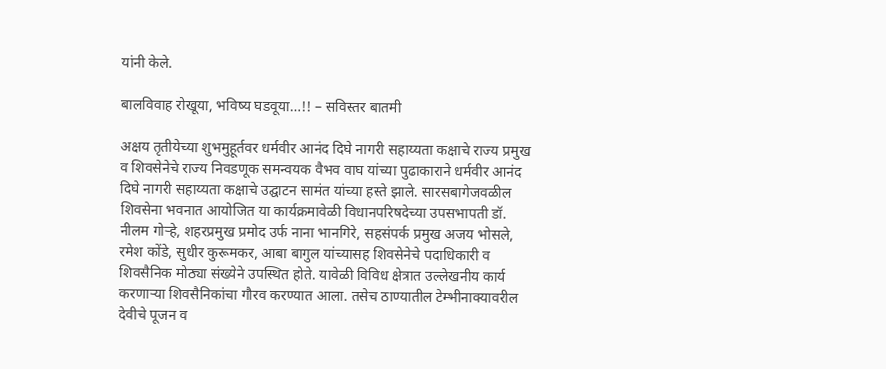यांनी केले.

बालविवाह रोखूया, भविष्य घडवूया…!! – सविस्तर बातमी

अक्षय तृतीयेच्या शुभमुहूर्तवर धर्मवीर आनंद दिघे नागरी सहाय्यता कक्षाचे राज्य प्रमुख व शिवसेनेचे राज्य निवडणूक समन्वयक वैभव वाघ यांच्या पुढाकाराने धर्मवीर आनंद दिघे नागरी सहाय्यता कक्षाचे उद्घाटन सामंत यांच्या हस्ते झाले. सारसबागेजवळील शिवसेना भवनात आयोजित या कार्यक्रमावेळी विधानपरिषदेच्या उपसभापती डॉ. नीलम गोऱ्हे, शहरप्रमुख प्रमोद उर्फ नाना भानगिरे, सहसंपर्क प्रमुख अजय भोसले, रमेश कोंडे, सुधीर कुरूमकर, आबा बागुल यांच्यासह शिवसेनेचे पदाधिकारी व शिवसैनिक मोठ्या संख्येने उपस्थित होते. यावेळी विविध क्षेत्रात उल्लेखनीय कार्य करणाऱ्या शिवसैनिकांचा गौरव करण्यात आला. तसेच ठाण्यातील टेम्भीनाक्यावरील देवीचे पूजन व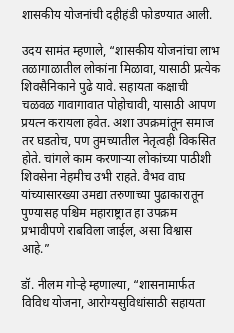शासकीय योजनांची दहीहंडी फोडण्यात आली.

उदय सामंत म्हणाले, “शासकीय योजनांचा लाभ तळागाळातील लोकांना मिळावा, यासाठी प्रत्येक शिवसैनिकाने पुढे यावे. सहायता कक्षाची चळवळ गावागावात पोहोचावी, यासाठी आपण प्रयत्न करायला हवेत. अशा उपक्रमांतून समाज तर घडतोच, पण तुमच्यातील नेतृत्वही विकसित होते. चांगले काम करणाऱ्या लोकांच्या पाठीशी शिवसेना नेहमीच उभी राहते. वैभव वाघ यांच्यासारख्या उमद्या तरुणाच्या पुढाकारातून पुण्यासह पश्चिम महाराष्ट्रात हा उपक्रम प्रभावीपणे राबविला जाईल, असा विश्वास आहे.”

डॉ. नीलम गोऱ्हे म्हणाल्या, “शासनामार्फत विविध योजना, आरोग्यसुविधांसाठी सहायता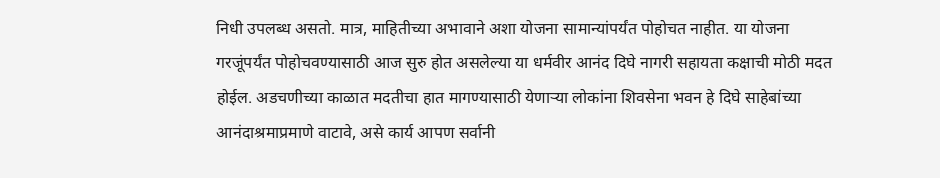निधी उपलब्ध असतो. मात्र, माहितीच्या अभावाने अशा योजना सामान्यांपर्यंत पोहोचत नाहीत. या योजना गरजूंपर्यंत पोहोचवण्यासाठी आज सुरु होत असलेल्या या धर्मवीर आनंद दिघे नागरी सहायता कक्षाची मोठी मदत होईल. अडचणीच्या काळात मदतीचा हात मागण्यासाठी येणाऱ्या लोकांना शिवसेना भवन हे दिघे साहेबांच्या आनंदाश्रमाप्रमाणे वाटावे, असे कार्य आपण सर्वानी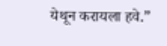येथून करायला हवे.”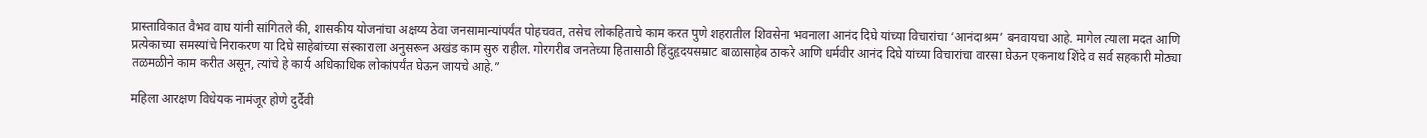प्रास्ताविकात वैभव वाघ यांनी सांगितले की, शासकीय योजनांचा अक्षय्य ठेवा जनसामान्यांपर्यंत पोहचवत, तसेच लोकहिताचे काम करत पुणे शहरातील शिवसेना भवनाला आनंद दिघे यांच्या विचारांचा ‘आनंदाश्रम’ बनवायचा आहे. मागेल त्याला मदत आणि प्रत्येकाच्या समस्यांचे निराकरण या दिघे साहेबांच्या संस्काराला अनुसरून अखंड काम सुरु राहील. गोरगरीब जनतेच्या हितासाठी हिंदुहृदयसम्राट बाळासाहेब ठाकरे आणि धर्मवीर आनंद दिघे यांच्या विचारांचा वारसा घेऊन एकनाथ शिंदे व सर्व सहकारी मोठ्या तळमळीने काम करीत असून, त्यांचे हे कार्य अधिकाधिक लोकांपर्यंत घेऊन जायचे आहे.”

महिला आरक्षण विधेयक नामंजूर होणे दुर्दैवी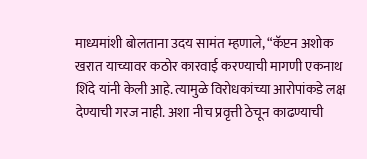माध्यमांशी बोलताना उदय सामंत म्हणाले, “कॅप्टन अशोक खरात याच्यावर कठोर कारवाई करण्याची मागणी एकनाथ शिंदे यांनी केली आहे. त्यामुळे विरोधकांच्या आरोपांकडे लक्ष देण्याची गरज नाही. अशा नीच प्रवृत्ती ठेचून काढण्याची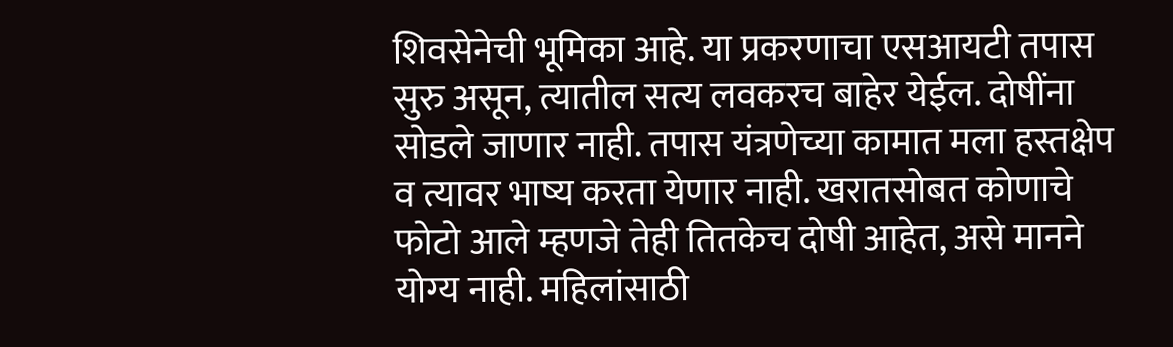शिवसेनेची भूमिका आहे. या प्रकरणाचा एसआयटी तपास सुरु असून, त्यातील सत्य लवकरच बाहेर येईल. दोषींना सोडले जाणार नाही. तपास यंत्रणेच्या कामात मला हस्तक्षेप व त्यावर भाष्य करता येणार नाही. खरातसोबत कोणाचे फोटो आले म्हणजे तेही तितकेच दोषी आहेत, असे मानने योग्य नाही. महिलांसाठी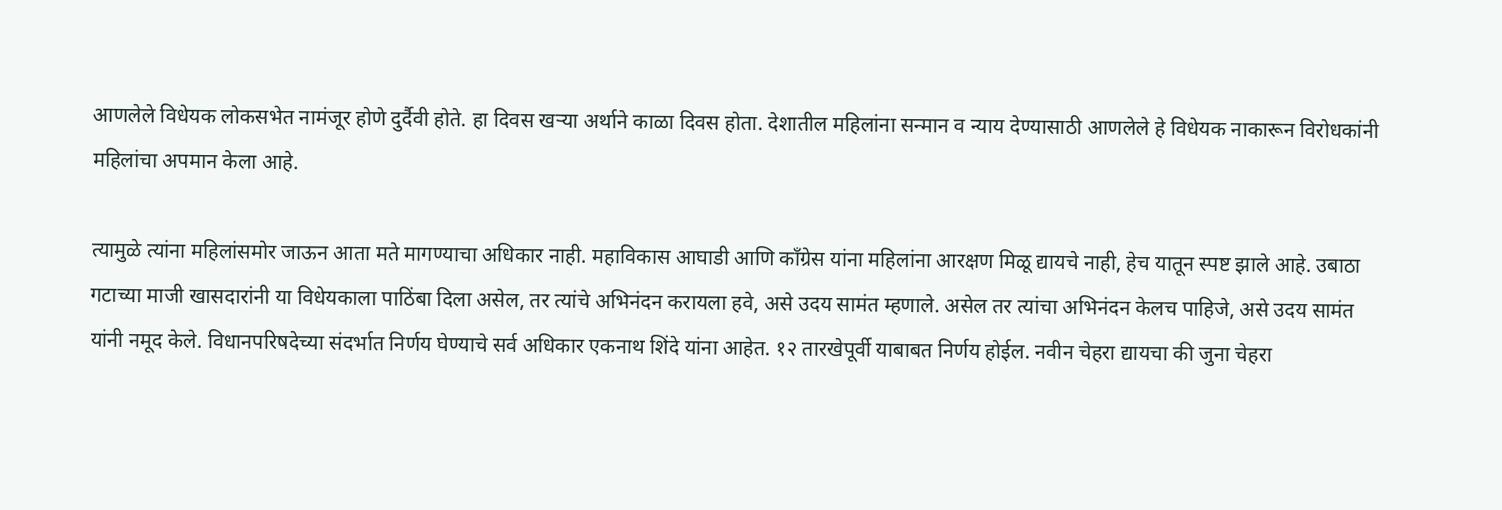आणलेले विधेयक लोकसभेत नामंजूर होणे दुर्दैवी होते. हा दिवस खऱ्या अर्थाने काळा दिवस होता. देशातील महिलांना सन्मान व न्याय देण्यासाठी आणलेले हे विधेयक नाकारून विरोधकांनी महिलांचा अपमान केला आहे.

त्यामुळे त्यांना महिलांसमोर जाऊन आता मते मागण्याचा अधिकार नाही. महाविकास आघाडी आणि काँग्रेस यांना महिलांना आरक्षण मिळू द्यायचे नाही, हेच यातून स्पष्ट झाले आहे. उबाठा गटाच्या माजी खासदारांनी या विधेयकाला पाठिंबा दिला असेल, तर त्यांचे अभिनंदन करायला हवे, असे उदय सामंत म्हणाले. असेल तर त्यांचा अभिनंदन केलच पाहिजे, असे उदय सामंत यांनी नमूद केले. विधानपरिषदेच्या संदर्भात निर्णय घेण्याचे सर्व अधिकार एकनाथ शिंदे यांना आहेत. १२ तारखेपूर्वी याबाबत निर्णय होईल. नवीन चेहरा द्यायचा की जुना चेहरा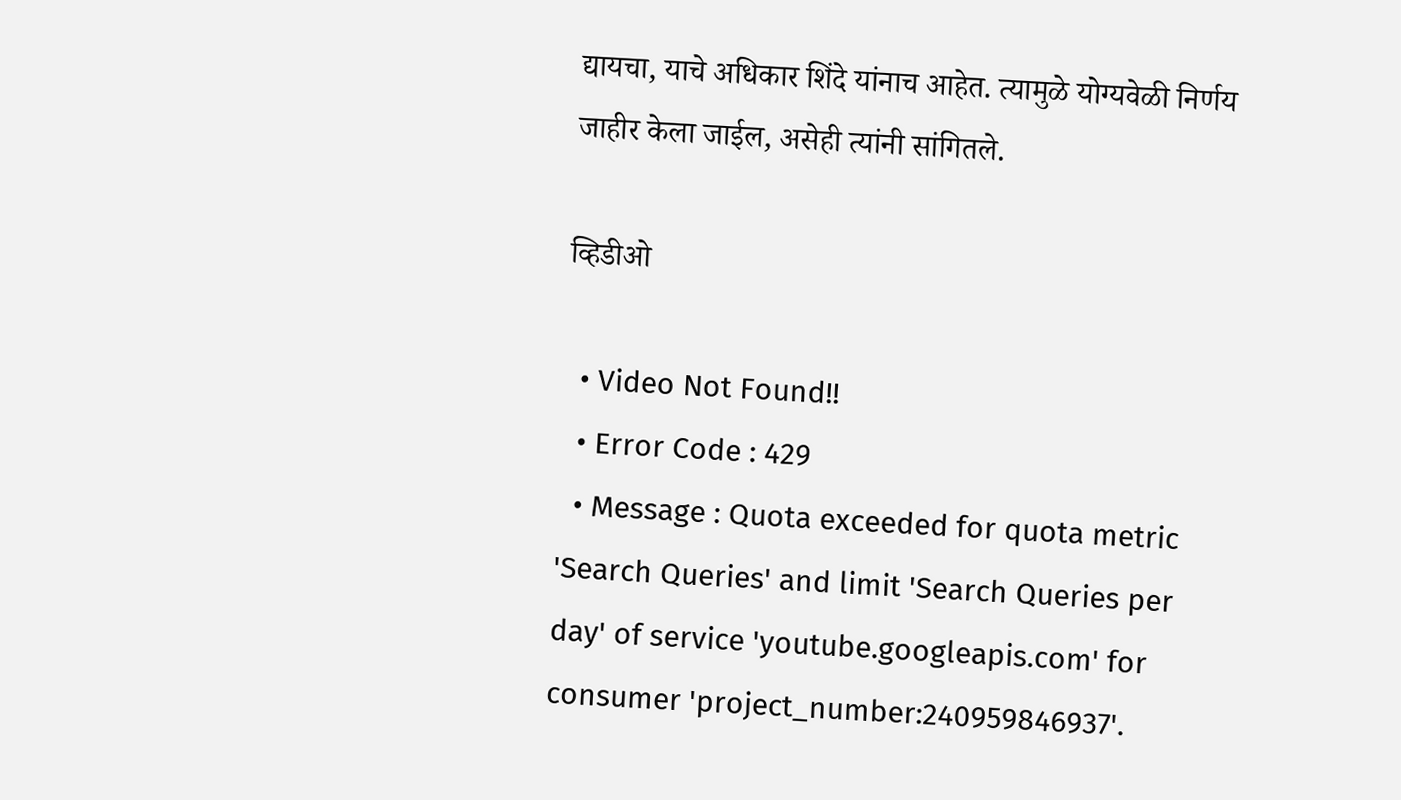द्यायचा, याचे अधिकार शिंदे यांनाच आहेत. त्यामुळे योग्यवेळी निर्णय जाहीर केला जाईल, असेही त्यांनी सांगितले.

व्हिडीओ

  • Video Not Found!!
  • Error Code : 429
  • Message : Quota exceeded for quota metric 'Search Queries' and limit 'Search Queries per day' of service 'youtube.googleapis.com' for consumer 'project_number:240959846937'.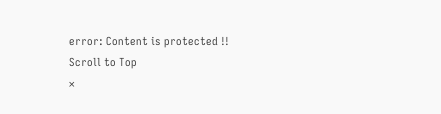error: Content is protected !!
Scroll to Top
×